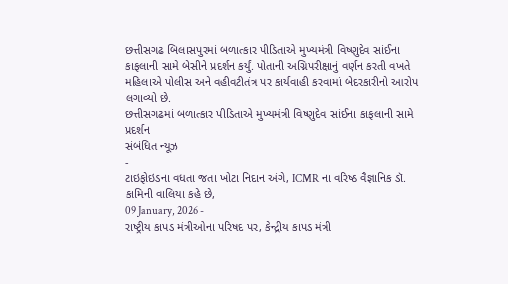છત્તીસગઢ બિલાસપુરમાં બળાત્કાર પીડિતાએ મુખ્યમંત્રી વિષ્ણુદેવ સાંઈના કાફલાની સામે બેસીને પ્રદર્શન કર્યું. પોતાની અગ્નિપરીક્ષાનું વર્ણન કરતી વખતે મહિલાએ પોલીસ અને વહીવટીતંત્ર પર કાર્યવાહી કરવામાં બેદરકારીનો આરોપ લગાવ્યો છે.
છત્તીસગઢમાં બળાત્કાર પીડિતાએ મુખ્યમંત્રી વિષ્ણુદેવ સાંઈના કાફલાની સામે પ્રદર્શન
સંબંધિત ન્યૂઝ
-
ટાઇફોઇડના વધતા જતા ખોટા નિદાન અંગે, ICMR ના વરિષ્ઠ વૈજ્ઞાનિક ડૉ. કામિની વાલિયા કહે છે,
09 January, 2026 -
રાષ્ટ્રીય કાપડ મંત્રીઓના પરિષદ પર, કેન્દ્રીય કાપડ મંત્રી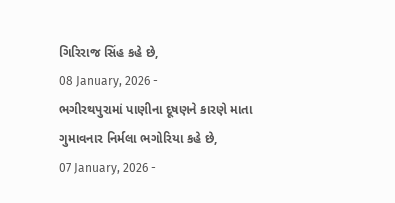ગિરિરાજ સિંહ કહે છે,
08 January, 2026 -
ભગીરથપુરામાં પાણીના દૂષણને કારણે માતા ગુમાવનાર નિર્મલા ભગોરિયા કહે છે,
07 January, 2026 -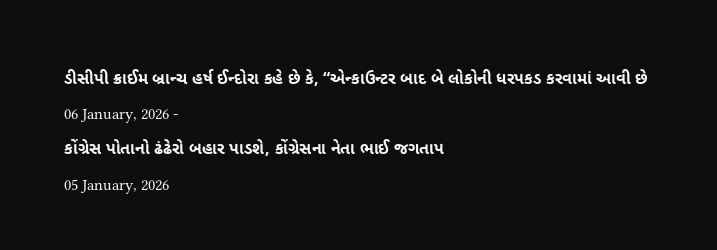ડીસીપી ક્રાઈમ બ્રાન્ચ હર્ષ ઈન્દોરા કહે છે કે, “એન્કાઉન્ટર બાદ બે લોકોની ધરપકડ કરવામાં આવી છે
06 January, 2026 -
કોંગ્રેસ પોતાનો ઢંઢેરો બહાર પાડશે, કોંગ્રેસના નેતા ભાઈ જગતાપ
05 January, 2026